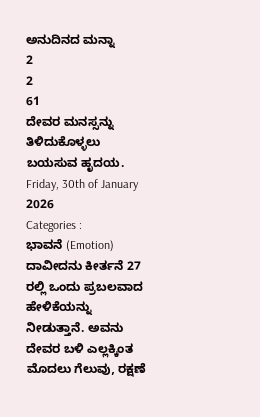ಅನುದಿನದ ಮನ್ನಾ
2
2
61
ದೇವರ ಮನಸ್ಸನ್ನು ತಿಳಿದುಕೊಳ್ಳಲು ಬಯಸುವ ಹೃದಯ.
Friday, 30th of January 2026
Categories :
ಭಾವನೆ (Emotion)
ದಾವೀದನು ಕೀರ್ತನೆ 27 ರಲ್ಲಿ ಒಂದು ಪ್ರಬಲವಾದ ಹೇಳಿಕೆಯನ್ನು ನೀಡುತ್ತಾನೆ. ಅವನು ದೇವರ ಬಳಿ ಎಲ್ಲಕ್ಕಿಂತ ಮೊದಲು ಗೆಲುವು, ರಕ್ಷಣೆ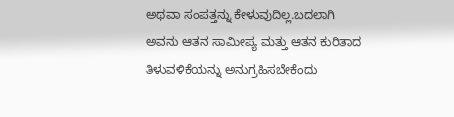ಅಥವಾ ಸಂಪತ್ತನ್ನು ಕೇಳುವುದಿಲ್ಲ.ಬದಲಾಗಿ ಅವನು ಆತನ ಸಾಮೀಪ್ಯ ಮತ್ತು ಆತನ ಕುರಿತಾದ ತಿಳುವಳಿಕೆಯನ್ನು ಅನುಗ್ರಹಿಸಬೇಕೆಂದು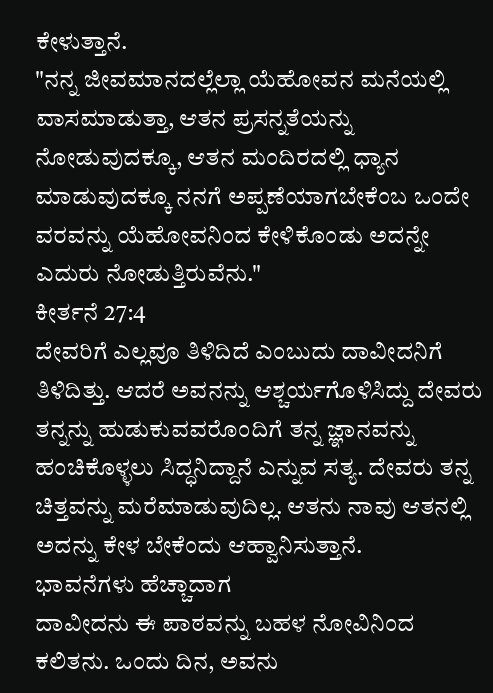ಕೇಳುತ್ತಾನೆ.
"ನನ್ನ ಜೀವಮಾನದಲ್ಲೆಲ್ಲಾ ಯೆಹೋವನ ಮನೆಯಲ್ಲಿ ವಾಸಮಾಡುತ್ತಾ, ಆತನ ಪ್ರಸನ್ನತೆಯನ್ನು ನೋಡುವುದಕ್ಕೂ, ಆತನ ಮಂದಿರದಲ್ಲಿ ಧ್ಯಾನ ಮಾಡುವುದಕ್ಕೂ ನನಗೆ ಅಪ್ಪಣೆಯಾಗಬೇಕೆಂಬ ಒಂದೇ ವರವನ್ನು ಯೆಹೋವನಿಂದ ಕೇಳಿಕೊಂಡು ಅದನ್ನೇ ಎದುರು ನೋಡುತ್ತಿರುವೆನು."
ಕೀರ್ತನೆ 27:4
ದೇವರಿಗೆ ಎಲ್ಲವೂ ತಿಳಿದಿದೆ ಎಂಬುದು ದಾವೀದನಿಗೆ ತಿಳಿದಿತ್ತು. ಆದರೆ ಅವನನ್ನು ಆಶ್ಚರ್ಯಗೊಳಿಸಿದ್ದು ದೇವರು ತನ್ನನ್ನು ಹುಡುಕುವವರೊಂದಿಗೆ ತನ್ನ ಜ್ಞಾನವನ್ನು ಹಂಚಿಕೊಳ್ಳಲು ಸಿದ್ಧನಿದ್ದಾನೆ ಎನ್ನುವ ಸತ್ಯ. ದೇವರು ತನ್ನ ಚಿತ್ತವನ್ನು ಮರೆಮಾಡುವುದಿಲ್ಲ. ಆತನು ನಾವು ಆತನಲ್ಲಿ ಅದನ್ನು ಕೇಳ ಬೇಕೆಂದು ಆಹ್ವಾನಿಸುತ್ತಾನೆ.
ಭಾವನೆಗಳು ಹೆಚ್ಚಾದಾಗ
ದಾವೀದನು ಈ ಪಾಠವನ್ನು ಬಹಳ ನೋವಿನಿಂದ ಕಲಿತನು. ಒಂದು ದಿನ, ಅವನು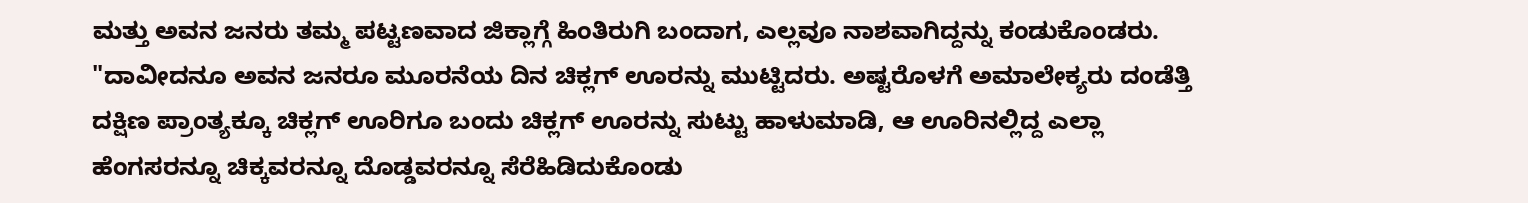ಮತ್ತು ಅವನ ಜನರು ತಮ್ಮ ಪಟ್ಟಣವಾದ ಜಿಕ್ಲಾಗ್ಗೆ ಹಿಂತಿರುಗಿ ಬಂದಾಗ, ಎಲ್ಲವೂ ನಾಶವಾಗಿದ್ದನ್ನು ಕಂಡುಕೊಂಡರು.
"ದಾವೀದನೂ ಅವನ ಜನರೂ ಮೂರನೆಯ ದಿನ ಚಿಕ್ಲಗ್ ಊರನ್ನು ಮುಟ್ಟಿದರು. ಅಷ್ಟರೊಳಗೆ ಅಮಾಲೇಕ್ಯರು ದಂಡೆತ್ತಿ ದಕ್ಷಿಣ ಪ್ರಾಂತ್ಯಕ್ಕೂ ಚಿಕ್ಲಗ್ ಊರಿಗೂ ಬಂದು ಚಿಕ್ಲಗ್ ಊರನ್ನು ಸುಟ್ಟು ಹಾಳುಮಾಡಿ, ಆ ಊರಿನಲ್ಲಿದ್ದ ಎಲ್ಲಾ ಹೆಂಗಸರನ್ನೂ ಚಿಕ್ಕವರನ್ನೂ ದೊಡ್ಡವರನ್ನೂ ಸೆರೆಹಿಡಿದುಕೊಂಡು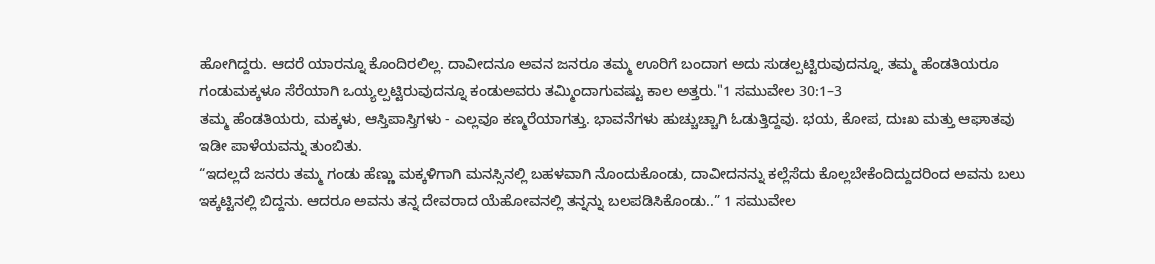ಹೋಗಿದ್ದರು. ಆದರೆ ಯಾರನ್ನೂ ಕೊಂದಿರಲಿಲ್ಲ. ದಾವೀದನೂ ಅವನ ಜನರೂ ತಮ್ಮ ಊರಿಗೆ ಬಂದಾಗ ಅದು ಸುಡಲ್ಪಟ್ಟಿರುವುದನ್ನೂ, ತಮ್ಮ ಹೆಂಡತಿಯರೂ ಗಂಡುಮಕ್ಕಳೂ ಸೆರೆಯಾಗಿ ಒಯ್ಯಲ್ಪಟ್ಟಿರುವುದನ್ನೂ ಕಂಡುಅವರು ತಮ್ಮಿಂದಾಗುವಷ್ಟು ಕಾಲ ಅತ್ತರು."1 ಸಮುವೇಲ 30:1–3
ತಮ್ಮ ಹೆಂಡತಿಯರು, ಮಕ್ಕಳು, ಆಸ್ತಿಪಾಸ್ತಿಗಳು - ಎಲ್ಲವೂ ಕಣ್ಮರೆಯಾಗತ್ತು. ಭಾವನೆಗಳು ಹುಚ್ಚುಚ್ಚಾಗಿ ಓಡುತ್ತಿದ್ದವು. ಭಯ, ಕೋಪ, ದುಃಖ ಮತ್ತು ಆಘಾತವು ಇಡೀ ಪಾಳೆಯವನ್ನು ತುಂಬಿತು.
“ಇದಲ್ಲದೆ ಜನರು ತಮ್ಮ ಗಂಡು ಹೆಣ್ಣು ಮಕ್ಕಳಿಗಾಗಿ ಮನಸ್ಸಿನಲ್ಲಿ ಬಹಳವಾಗಿ ನೊಂದುಕೊಂಡು, ದಾವೀದನನ್ನು ಕಲ್ಲೆಸೆದು ಕೊಲ್ಲಬೇಕೆಂದಿದ್ದುದರಿಂದ ಅವನು ಬಲು ಇಕ್ಕಟ್ಟಿನಲ್ಲಿ ಬಿದ್ದನು. ಆದರೂ ಅವನು ತನ್ನ ದೇವರಾದ ಯೆಹೋವನಲ್ಲಿ ತನ್ನನ್ನು ಬಲಪಡಿಸಿಕೊಂಡು..” 1 ಸಮುವೇಲ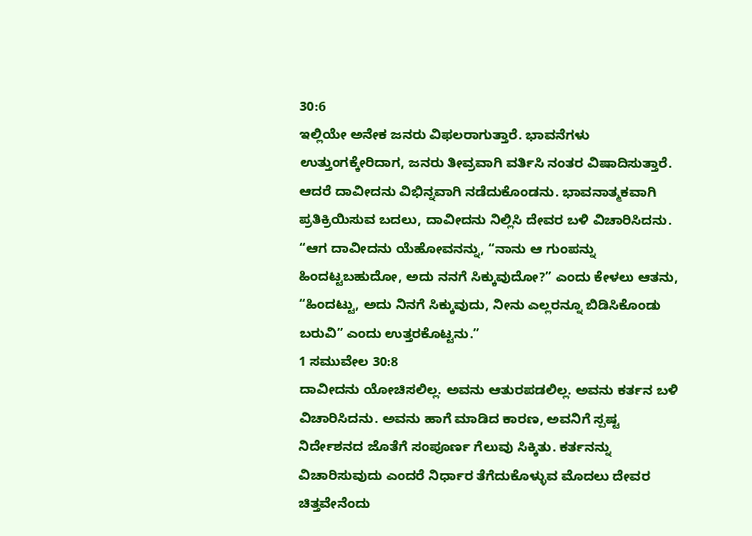30:6
ಇಲ್ಲಿಯೇ ಅನೇಕ ಜನರು ವಿಫಲರಾಗುತ್ತಾರೆ. ಭಾವನೆಗಳು ಉತ್ತುಂಗಕ್ಕೇರಿದಾಗ, ಜನರು ತೀವ್ರವಾಗಿ ವರ್ತಿಸಿ ನಂತರ ವಿಷಾದಿಸುತ್ತಾರೆ. ಆದರೆ ದಾವೀದನು ವಿಭಿನ್ನವಾಗಿ ನಡೆದುಕೊಂಡನು. ಭಾವನಾತ್ಮಕವಾಗಿ ಪ್ರತಿಕ್ರಿಯಿಸುವ ಬದಲು, ದಾವೀದನು ನಿಲ್ಲಿಸಿ ದೇವರ ಬಳಿ ವಿಚಾರಿಸಿದನು.
“ಆಗ ದಾವೀದನು ಯೆಹೋವನನ್ನು, “ನಾನು ಆ ಗುಂಪನ್ನು ಹಿಂದಟ್ಟಬಹುದೋ, ಅದು ನನಗೆ ಸಿಕ್ಕುವುದೋ?” ಎಂದು ಕೇಳಲು ಆತನು, “ಹಿಂದಟ್ಟು, ಅದು ನಿನಗೆ ಸಿಕ್ಕುವುದು, ನೀನು ಎಲ್ಲರನ್ನೂ ಬಿಡಿಸಿಕೊಂಡು ಬರುವಿ” ಎಂದು ಉತ್ತರಕೊಟ್ಟನು.”
1 ಸಮುವೇಲ 30:8
ದಾವೀದನು ಯೋಚಿಸಲಿಲ್ಲ. ಅವನು ಆತುರಪಡಲಿಲ್ಲ. ಅವನು ಕರ್ತನ ಬಳಿ ವಿಚಾರಿಸಿದನು. ಅವನು ಹಾಗೆ ಮಾಡಿದ ಕಾರಣ, ಅವನಿಗೆ ಸ್ಪಷ್ಟ ನಿರ್ದೇಶನದ ಜೊತೆಗೆ ಸಂಪೂರ್ಣ ಗೆಲುವು ಸಿಕ್ಕಿತು. ಕರ್ತನನ್ನು ವಿಚಾರಿಸುವುದು ಎಂದರೆ ನಿರ್ಧಾರ ತೆಗೆದುಕೊಳ್ಳುವ ಮೊದಲು ದೇವರ ಚಿತ್ತವೇನೆಂದು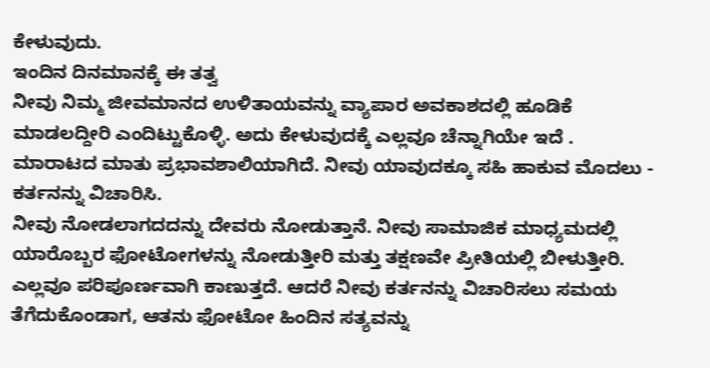ಕೇಳುವುದು.
ಇಂದಿನ ದಿನಮಾನಕ್ಕೆ ಈ ತತ್ವ
ನೀವು ನಿಮ್ಮ ಜೀವಮಾನದ ಉಳಿತಾಯವನ್ನು ವ್ಯಾಪಾರ ಅವಕಾಶದಲ್ಲಿ ಹೂಡಿಕೆ ಮಾಡಲದ್ದೀರಿ ಎಂದಿಟ್ಟುಕೊಳ್ಳಿ. ಅದು ಕೇಳುವುದಕ್ಕೆ ಎಲ್ಲವೂ ಚೆನ್ನಾಗಿಯೇ ಇದೆ . ಮಾರಾಟದ ಮಾತು ಪ್ರಭಾವಶಾಲಿಯಾಗಿದೆ. ನೀವು ಯಾವುದಕ್ಕೂ ಸಹಿ ಹಾಕುವ ಮೊದಲು - ಕರ್ತನನ್ನು ವಿಚಾರಿಸಿ.
ನೀವು ನೋಡಲಾಗದದನ್ನು ದೇವರು ನೋಡುತ್ತಾನೆ. ನೀವು ಸಾಮಾಜಿಕ ಮಾಧ್ಯಮದಲ್ಲಿ ಯಾರೊಬ್ಬರ ಫೋಟೋಗಳನ್ನು ನೋಡುತ್ತೀರಿ ಮತ್ತು ತಕ್ಷಣವೇ ಪ್ರೀತಿಯಲ್ಲಿ ಬೀಳುತ್ತೀರಿ. ಎಲ್ಲವೂ ಪರಿಪೂರ್ಣವಾಗಿ ಕಾಣುತ್ತದೆ. ಆದರೆ ನೀವು ಕರ್ತನನ್ನು ವಿಚಾರಿಸಲು ಸಮಯ ತೆಗೆದುಕೊಂಡಾಗ, ಆತನು ಫೋಟೋ ಹಿಂದಿನ ಸತ್ಯವನ್ನು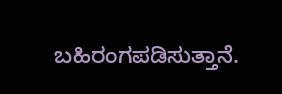ಬಹಿರಂಗಪಡಿಸುತ್ತಾನೆ.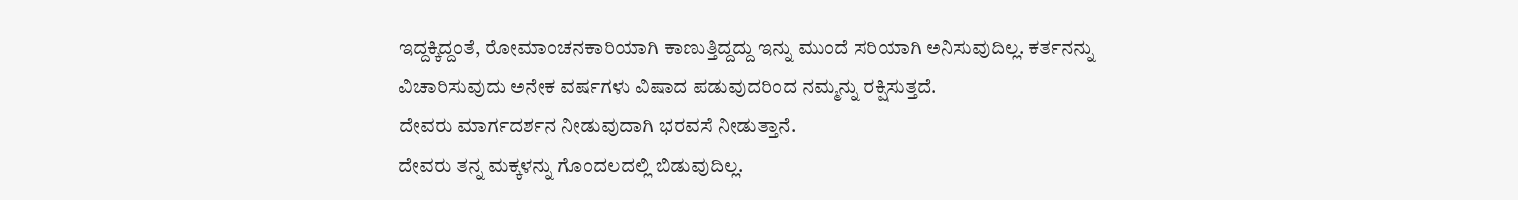ಇದ್ದಕ್ಕಿದ್ದಂತೆ, ರೋಮಾಂಚನಕಾರಿಯಾಗಿ ಕಾಣುತ್ತಿದ್ದದ್ದು ಇನ್ನು ಮುಂದೆ ಸರಿಯಾಗಿ ಅನಿಸುವುದಿಲ್ಲ. ಕರ್ತನನ್ನು ವಿಚಾರಿಸುವುದು ಅನೇಕ ವರ್ಷಗಳು ವಿಷಾದ ಪಡುವುದರಿಂದ ನಮ್ಮನ್ನು ರಕ್ಷಿಸುತ್ತದೆ.
ದೇವರು ಮಾರ್ಗದರ್ಶನ ನೀಡುವುದಾಗಿ ಭರವಸೆ ನೀಡುತ್ತಾನೆ.
ದೇವರು ತನ್ನ ಮಕ್ಕಳನ್ನು ಗೊಂದಲದಲ್ಲಿ ಬಿಡುವುದಿಲ್ಲ.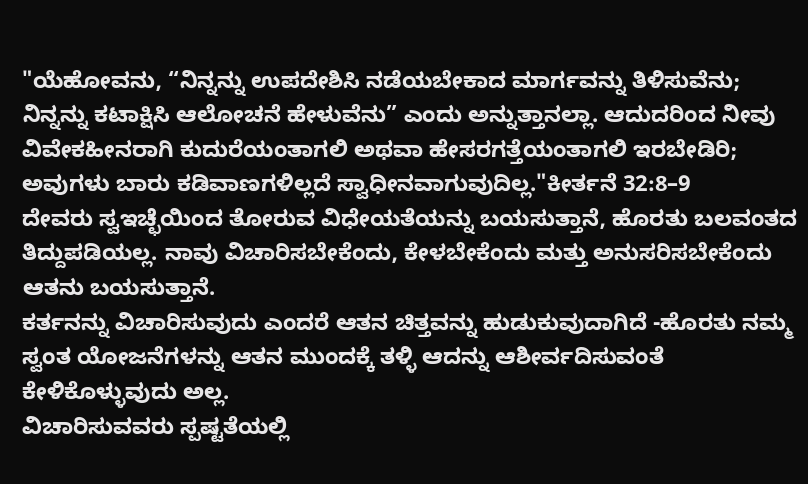"ಯೆಹೋವನು, “ನಿನ್ನನ್ನು ಉಪದೇಶಿಸಿ ನಡೆಯಬೇಕಾದ ಮಾರ್ಗವನ್ನು ತಿಳಿಸುವೆನು; ನಿನ್ನನ್ನು ಕಟಾಕ್ಷಿಸಿ ಆಲೋಚನೆ ಹೇಳುವೆನು” ಎಂದು ಅನ್ನುತ್ತಾನಲ್ಲಾ. ಆದುದರಿಂದ ನೀವು ವಿವೇಕಹೀನರಾಗಿ ಕುದುರೆಯಂತಾಗಲಿ ಅಥವಾ ಹೇಸರಗತ್ತೆಯಂತಾಗಲಿ ಇರಬೇಡಿರಿ; ಅವುಗಳು ಬಾರು ಕಡಿವಾಣಗಳಿಲ್ಲದೆ ಸ್ವಾಧೀನವಾಗುವುದಿಲ್ಲ."ಕೀರ್ತನೆ 32:8–9
ದೇವರು ಸ್ವಇಚ್ಛೆಯಿಂದ ತೋರುವ ವಿಧೇಯತೆಯನ್ನು ಬಯಸುತ್ತಾನೆ, ಹೊರತು ಬಲವಂತದ ತಿದ್ದುಪಡಿಯಲ್ಲ. ನಾವು ವಿಚಾರಿಸಬೇಕೆಂದು, ಕೇಳಬೇಕೆಂದು ಮತ್ತು ಅನುಸರಿಸಬೇಕೆಂದು ಆತನು ಬಯಸುತ್ತಾನೆ.
ಕರ್ತನನ್ನು ವಿಚಾರಿಸುವುದು ಎಂದರೆ ಆತನ ಚಿತ್ತವನ್ನು ಹುಡುಕುವುದಾಗಿದೆ -ಹೊರತು ನಮ್ಮ ಸ್ವಂತ ಯೋಜನೆಗಳನ್ನು ಆತನ ಮುಂದಕ್ಕೆ ತಳ್ಳಿ ಆದನ್ನು ಆಶೀರ್ವದಿಸುವಂತೆ ಕೇಳಿಕೊಳ್ಳುವುದು ಅಲ್ಲ.
ವಿಚಾರಿಸುವವರು ಸ್ಪಷ್ಟತೆಯಲ್ಲಿ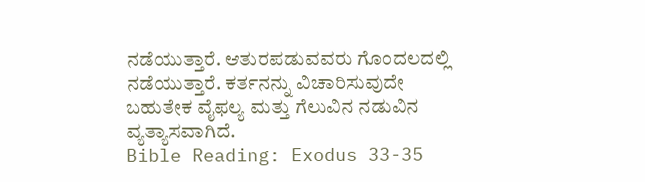ನಡೆಯುತ್ತಾರೆ. ಆತುರಪಡುವವರು ಗೊಂದಲದಲ್ಲಿ ನಡೆಯುತ್ತಾರೆ. ಕರ್ತನನ್ನು ವಿಚಾರಿಸುವುದೇ ಬಹುತೇಕ ವೈಫಲ್ಯ ಮತ್ತು ಗೆಲುವಿನ ನಡುವಿನ ವ್ಯತ್ಯಾಸವಾಗಿದೆ.
Bible Reading: Exodus 33-35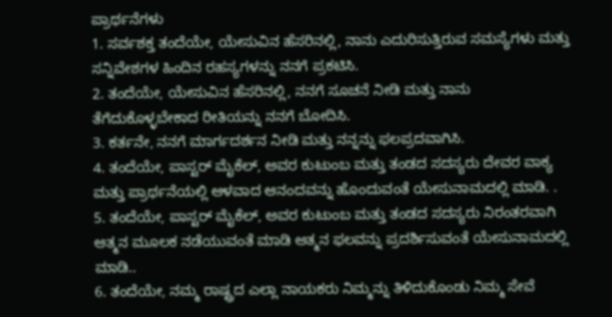ಪ್ರಾರ್ಥನೆಗಳು
1. ಸರ್ವಶಕ್ತ ತಂದೆಯೇ, ಯೇಸುವಿನ ಹೆಸರಿನಲ್ಲಿ, ನಾನು ಎದುರಿಸುತ್ತಿರುವ ಸಮಸ್ಯೆಗಳು ಮತ್ತು ಸನ್ನಿವೇಶಗಳ ಹಿಂದಿನ ರಹಸ್ಯಗಳನ್ನು ನನಗೆ ಪ್ರಕಟಿಸಿ.
2. ತಂದೆಯೇ, ಯೇಸುವಿನ ಹೆಸರಿನಲ್ಲಿ, ನನಗೆ ಸೂಚನೆ ನೀಡಿ ಮತ್ತು ನಾನು ತೆಗೆದುಕೊಳ್ಳಬೇಕಾದ ರೀತಿಯನ್ನು ನನಗೆ ಬೋದಿಸಿ.
3. ಕರ್ತನೇ, ನನಗೆ ಮಾರ್ಗದರ್ಶನ ನೀಡಿ ಮತ್ತು ನನ್ನನ್ನು ಫಲಪ್ರದವಾಗಿಸಿ.
4. ತಂದೆಯೇ, ಪಾಸ್ಟರ್ ಮೈಕೆಲ್, ಅವರ ಕುಟುಂಬ ಮತ್ತು ತಂಡದ ಸದಸ್ಯರು ದೇವರ ವಾಕ್ಯ ಮತ್ತು ಪ್ರಾರ್ಥನೆಯಲ್ಲಿ ಆಳವಾದ ಆನಂದವನ್ನು ಹೊಂದುವಂತೆ ಯೇಸುನಾಮದಲ್ಲಿ ಮಾಡಿ. .
5. ತಂದೆಯೇ, ಪಾಸ್ಟರ್ ಮೈಕೆಲ್, ಅವರ ಕುಟುಂಬ ಮತ್ತು ತಂಡದ ಸದಸ್ಯರು ನಿರಂತರವಾಗಿ ಆತ್ಮನ ಮೂಲಕ ನಡೆಯುವಂತೆ ಮಾಡಿ ಆತ್ಮನ ಫಲವನ್ನು ಪ್ರದರ್ಶಿಸುವಂತೆ ಯೇಸುನಾಮದಲ್ಲಿ ಮಾಡಿ..
6. ತಂದೆಯೇ, ನಮ್ಮ ರಾಷ್ಟ್ರದ ಎಲ್ಲಾ ನಾಯಕರು ನಿಮ್ಮನ್ನು ತಿಳಿದುಕೊಂಡು ನಿಮ್ಮ ಸೇವೆ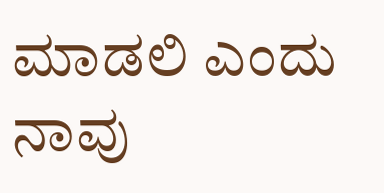ಮಾಡಲಿ ಎಂದು ನಾವು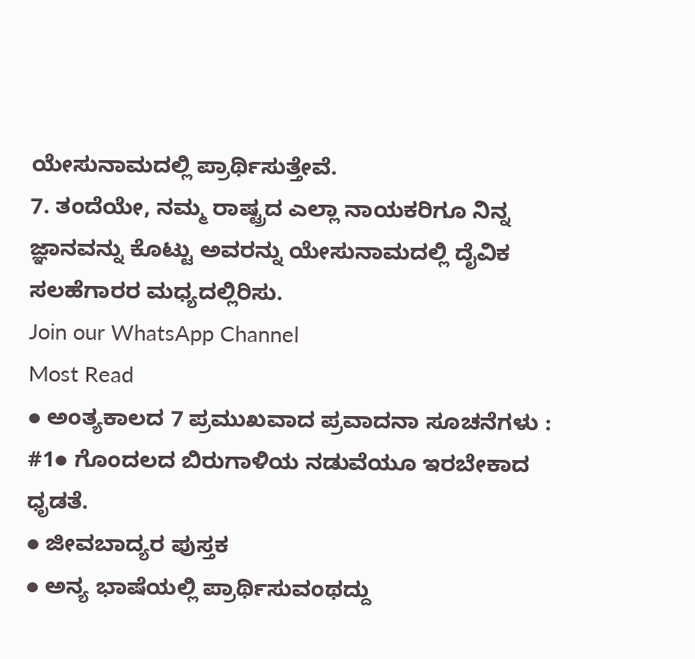ಯೇಸುನಾಮದಲ್ಲಿ ಪ್ರಾರ್ಥಿಸುತ್ತೇವೆ.
7. ತಂದೆಯೇ, ನಮ್ಮ ರಾಷ್ಟ್ರದ ಎಲ್ಲಾ ನಾಯಕರಿಗೂ ನಿನ್ನ ಜ್ಞಾನವನ್ನು ಕೊಟ್ಟು ಅವರನ್ನು ಯೇಸುನಾಮದಲ್ಲಿ ದೈವಿಕ ಸಲಹೆಗಾರರ ಮಧ್ಯದಲ್ಲಿರಿಸು.
Join our WhatsApp Channel
Most Read
● ಅಂತ್ಯಕಾಲದ 7 ಪ್ರಮುಖವಾದ ಪ್ರವಾದನಾ ಸೂಚನೆಗಳು : #1● ಗೊಂದಲದ ಬಿರುಗಾಳಿಯ ನಡುವೆಯೂ ಇರಬೇಕಾದ ಧೃಡತೆ.
● ಜೀವಬಾದ್ಯರ ಪುಸ್ತಕ
● ಅನ್ಯ ಭಾಷೆಯಲ್ಲಿ ಪ್ರಾರ್ಥಿಸುವಂಥದ್ದು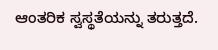ಆಂತರಿಕ ಸ್ವಸ್ಥತೆಯನ್ನು ತರುತ್ತದೆ.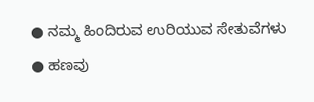● ನಮ್ಮ ಹಿಂದಿರುವ ಉರಿಯುವ ಸೇತುವೆಗಳು
● ಹಣವು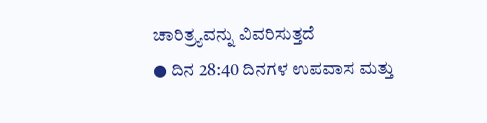ಚಾರಿತ್ರ್ಯವನ್ನು ವಿವರಿಸುತ್ತದೆ
● ದಿನ 28:40 ದಿನಗಳ ಉಪವಾಸ ಮತ್ತು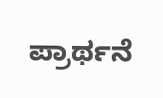ಪ್ರಾರ್ಥನೆ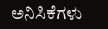ಅನಿಸಿಕೆಗಳು